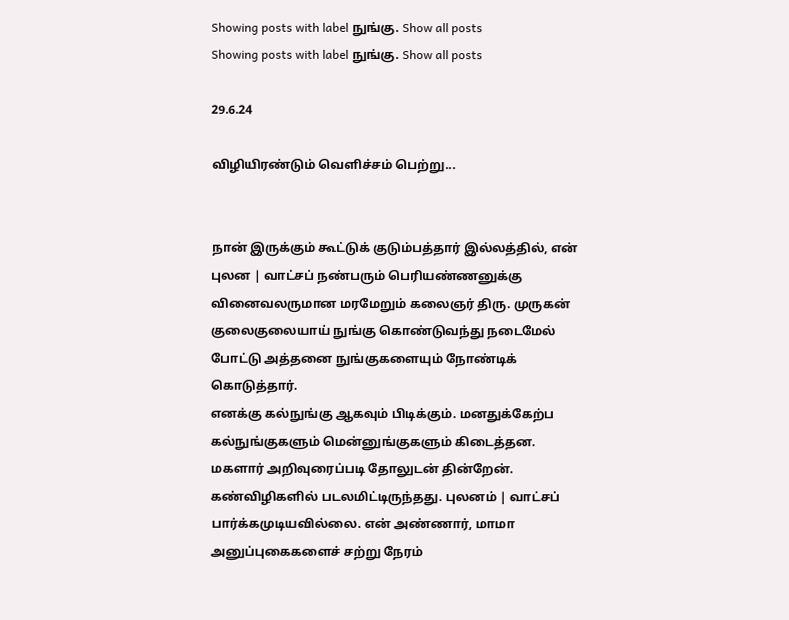Showing posts with label நுங்கு. Show all posts
Showing posts with label நுங்கு. Show all posts

29.6.24

விழியிரண்டும் வெளிச்சம் பெற்று...


நான் இருக்கும் கூட்டுக் குடும்பத்தார் இல்லத்தில், என் புலன | வாட்சப் நண்பரும் பெரியண்ணனுக்கு வினைவலருமான மரமேறும் கலைஞர் திரு. முருகன் குலைகுலையாய் நுங்கு கொண்டுவந்து நடைமேல் போட்டு அத்தனை நுங்குகளையும் நோண்டிக் கொடுத்தார்.
எனக்கு கல்நுங்கு ஆகவும் பிடிக்கும். மனதுக்கேற்ப கல்நுங்குகளும் மென்னுங்குகளும் கிடைத்தன. மகளார் அறிவுரைப்படி தோலுடன் தின்றேன்.
கண்விழிகளில் படலமிட்டிருந்தது. புலனம் | வாட்சப் பார்க்கமுடியவில்லை. என் அண்ணார், மாமா அனுப்புகைகளைச் சற்று நேரம்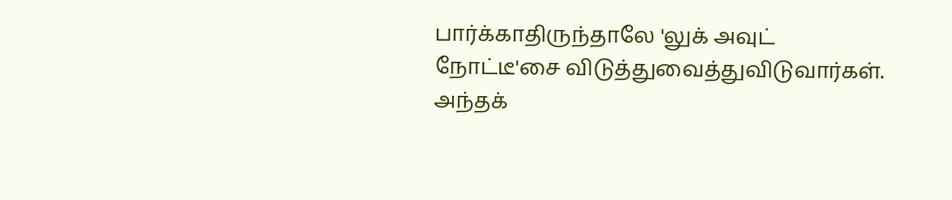பார்க்காதிருந்தாலே 'லுக் அவுட் நோட்டீ'சை விடுத்துவைத்துவிடுவார்கள். அந்தக்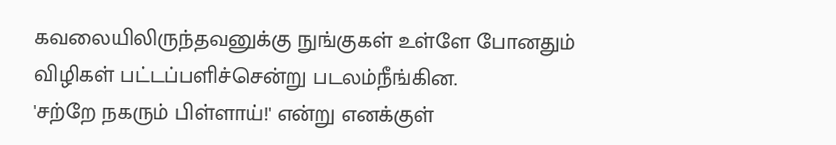கவலையிலிருந்தவனுக்கு நுங்குகள் உள்ளே போனதும் விழிகள் பட்டப்பளிச்சென்று படலம்நீங்கின.
'சற்றே நகரும் பிள்ளாய்!' என்று எனக்குள்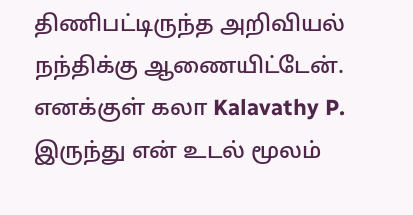திணிபட்டிருந்த அறிவியல் நந்திக்கு ஆணையிட்டேன். எனக்குள் கலா Kalavathy P. இருந்து என் உடல் மூலம்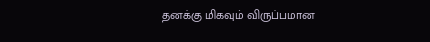தனக்கு மிகவும் விருப்பமான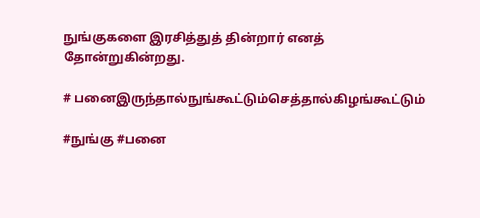நுங்குகளை இரசித்துத் தின்றார் எனத் தோன்றுகின்றது.

# பனைஇருந்தால்நுங்கூட்டும்செத்தால்கிழங்கூட்டும்

#நுங்கு #பனை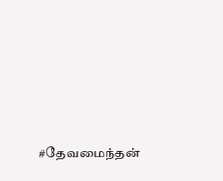#தேவமைந்தன்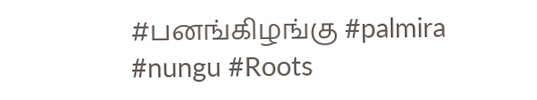#பனங்கிழங்கு #palmira #nungu #Roots